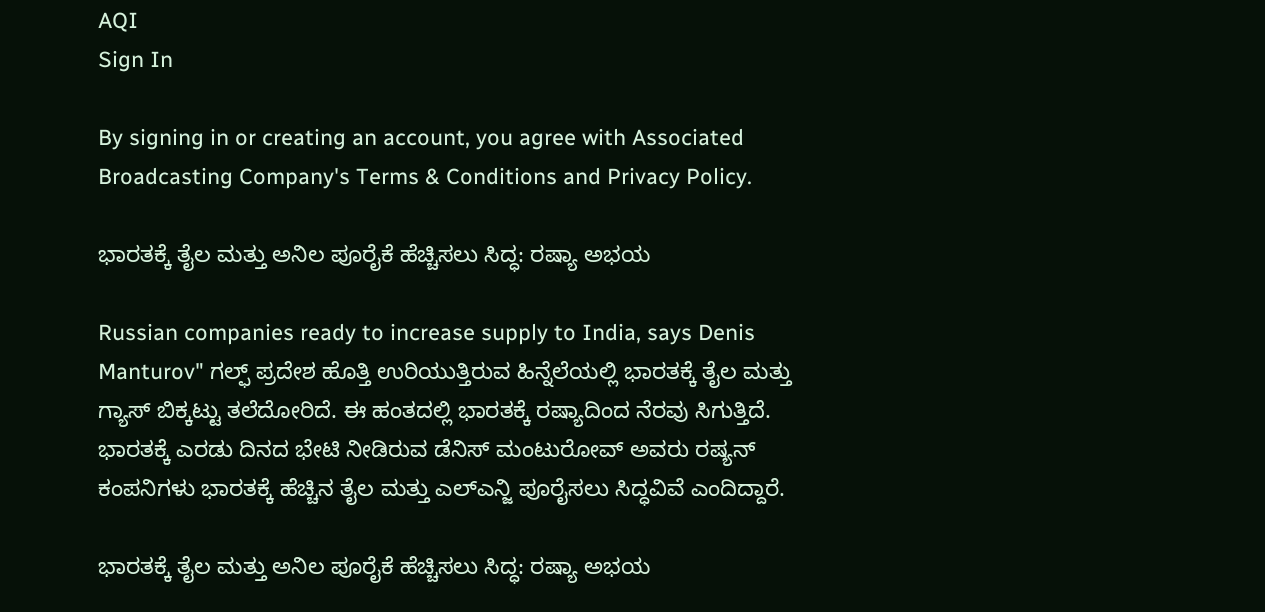AQI
Sign In

By signing in or creating an account, you agree with Associated Broadcasting Company's Terms & Conditions and Privacy Policy.

ಭಾರತಕ್ಕೆ ತೈಲ ಮತ್ತು ಅನಿಲ ಪೂರೈಕೆ ಹೆಚ್ಚಿಸಲು ಸಿದ್ಧ: ರಷ್ಯಾ ಅಭಯ

Russian companies ready to increase supply to India, says Denis Manturov" ಗಲ್ಫ್ ಪ್ರದೇಶ ಹೊತ್ತಿ ಉರಿಯುತ್ತಿರುವ ಹಿನ್ನೆಲೆಯಲ್ಲಿ ಭಾರತಕ್ಕೆ ತೈಲ ಮತ್ತು ಗ್ಯಾಸ್ ಬಿಕ್ಕಟ್ಟು ತಲೆದೋರಿದೆ. ಈ ಹಂತದಲ್ಲಿ ಭಾರತಕ್ಕೆ ರಷ್ಯಾದಿಂದ ನೆರವು ಸಿಗುತ್ತಿದೆ. ಭಾರತಕ್ಕೆ ಎರಡು ದಿನದ ಭೇಟಿ ನೀಡಿರುವ ಡೆನಿಸ್ ಮಂಟುರೋವ್ ಅವರು ರಷ್ಯನ್ ಕಂಪನಿಗಳು ಭಾರತಕ್ಕೆ ಹೆಚ್ಚಿನ ತೈಲ ಮತ್ತು ಎಲ್ಎನ್ಜಿ ಪೂರೈಸಲು ಸಿದ್ಧವಿವೆ ಎಂದಿದ್ದಾರೆ.

ಭಾರತಕ್ಕೆ ತೈಲ ಮತ್ತು ಅನಿಲ ಪೂರೈಕೆ ಹೆಚ್ಚಿಸಲು ಸಿದ್ಧ: ರಷ್ಯಾ ಅಭಯ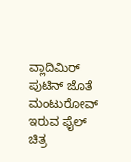ವ್ಲಾದಿಮಿರ್ ಪುಟಿನ್ ಜೊತೆ ಮಂಟುರೋವ್ ಇರುವ ಫೈಲ್ ಚಿತ್ರ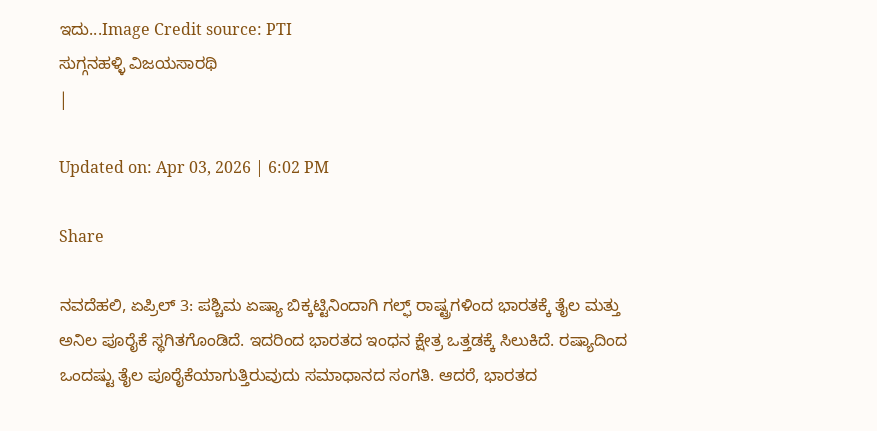ಇದು...Image Credit source: PTI
ಸುಗ್ಗನಹಳ್ಳಿ ವಿಜಯಸಾರಥಿ
|

Updated on: Apr 03, 2026 | 6:02 PM

Share

ನವದೆಹಲಿ, ಏಪ್ರಿಲ್ 3: ಪಶ್ಚಿಮ ಏಷ್ಯಾ ಬಿಕ್ಕಟ್ಟಿನಿಂದಾಗಿ ಗಲ್ಫ್ ರಾಷ್ಟ್ರಗಳಿಂದ ಭಾರತಕ್ಕೆ ತೈಲ ಮತ್ತು ಅನಿಲ ಪೂರೈಕೆ ಸ್ಥಗಿತಗೊಂಡಿದೆ. ಇದರಿಂದ ಭಾರತದ ಇಂಧನ ಕ್ಷೇತ್ರ ಒತ್ತಡಕ್ಕೆ ಸಿಲುಕಿದೆ. ರಷ್ಯಾದಿಂದ ಒಂದಷ್ಟು ತೈಲ ಪೂರೈಕೆಯಾಗುತ್ತಿರುವುದು ಸಮಾಧಾನದ ಸಂಗತಿ. ಆದರೆ, ಭಾರತದ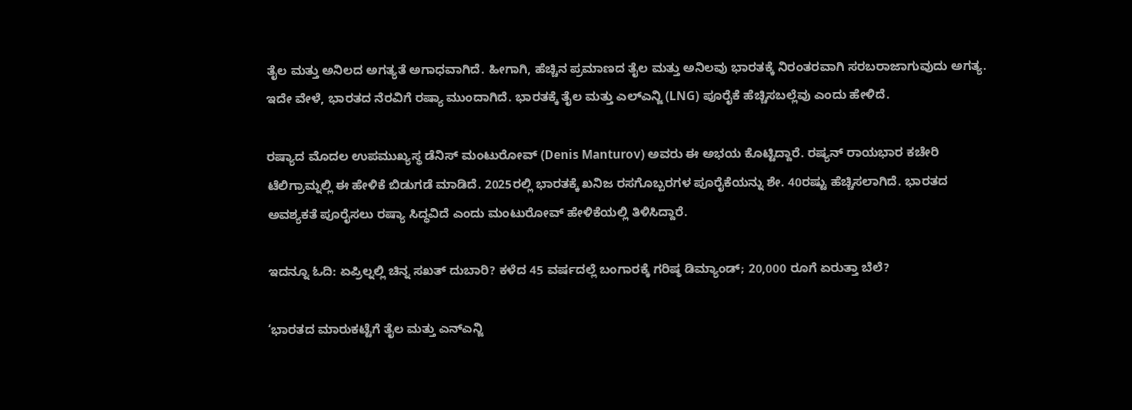ತೈಲ ಮತ್ತು ಅನಿಲದ ಅಗತ್ಯತೆ ಅಗಾಧವಾಗಿದೆ. ಹೀಗಾಗಿ, ಹೆಚ್ಚಿನ ಪ್ರಮಾಣದ ತೈಲ ಮತ್ತು ಅನಿಲವು ಭಾರತಕ್ಕೆ ನಿರಂತರವಾಗಿ ಸರಬರಾಜಾಗುವುದು ಅಗತ್ಯ. ಇದೇ ವೇಳೆ, ಭಾರತದ ನೆರವಿಗೆ ರಷ್ಯಾ ಮುಂದಾಗಿದೆ. ಭಾರತಕ್ಕೆ ತೈಲ ಮತ್ತು ಎಲ್ಎನ್ಜಿ (LNG) ಪೂರೈಕೆ ಹೆಚ್ಚಿಸಬಲ್ಲೆವು ಎಂದು ಹೇಳಿದೆ.

ರಷ್ಯಾದ ಮೊದಲ ಉಪಮುಖ್ಯಸ್ಥ ಡೆನಿಸ್ ಮಂಟುರೋವ್ (Denis Manturov) ಅವರು ಈ ಅಭಯ ಕೊಟ್ಟಿದ್ದಾರೆ. ರಷ್ಯನ್ ರಾಯಭಾರ ಕಚೇರಿ ಟೆಲಿಗ್ರಾಮ್ನಲ್ಲಿ ಈ ಹೇಳಿಕೆ ಬಿಡುಗಡೆ ಮಾಡಿದೆ. 2025ರಲ್ಲಿ ಭಾರತಕ್ಕೆ ಖನಿಜ ರಸಗೊಬ್ಬರಗಳ ಪೂರೈಕೆಯನ್ನು ಶೇ. 40ರಷ್ಟು ಹೆಚ್ಚಿಸಲಾಗಿದೆ. ಭಾರತದ ಅವಶ್ಯಕತೆ ಪೂರೈಸಲು ರಷ್ಯಾ ಸಿದ್ಧವಿದೆ ಎಂದು ಮಂಟುರೋವ್ ಹೇಳಿಕೆಯಲ್ಲಿ ತಿಳಿಸಿದ್ದಾರೆ.

ಇದನ್ನೂ ಓದಿ: ಏಪ್ರಿಲ್ನಲ್ಲಿ ಚಿನ್ನ ಸಖತ್ ದುಬಾರಿ? ಕಳೆದ 45 ವರ್ಷದಲ್ಲೆ ಬಂಗಾರಕ್ಕೆ ಗರಿಷ್ಠ ಡಿಮ್ಯಾಂಡ್; 20,000 ರೂಗೆ ಏರುತ್ತಾ ಬೆಲೆ?

‘ಭಾರತದ ಮಾರುಕಟ್ಟೆಗೆ ತೈಲ ಮತ್ತು ಎನ್ಎನ್ಜಿ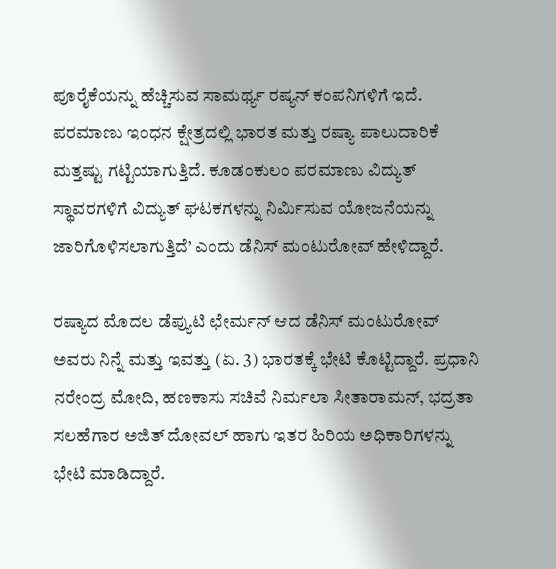ಪೂರೈಕೆಯನ್ನು ಹೆಚ್ಚಿಸುವ ಸಾಮರ್ಥ್ಯ ರಷ್ಯನ್ ಕಂಪನಿಗಳಿಗೆ ಇದೆ. ಪರಮಾಣು ಇಂಧನ ಕ್ಷೇತ್ರದಲ್ಲಿ ಭಾರತ ಮತ್ತು ರಷ್ಯಾ ಪಾಲುದಾರಿಕೆ ಮತ್ತಷ್ಟು ಗಟ್ಟಿಯಾಗುತ್ತಿದೆ. ಕೂಡಂಕುಲಂ ಪರಮಾಣು ವಿದ್ಯುತ್ ಸ್ಥಾವರಗಳಿಗೆ ವಿದ್ಯುತ್ ಘಟಕಗಳನ್ನು ನಿರ್ಮಿಸುವ ಯೋಜನೆಯನ್ನು ಜಾರಿಗೊಳಿಸಲಾಗುತ್ತಿದೆ’ ಎಂದು ಡೆನಿಸ್ ಮಂಟುರೋವ್ ಹೇಳಿದ್ದಾರೆ.

ರಷ್ಯಾದ ಮೊದಲ ಡೆಪ್ಯುಟಿ ಛೇರ್ಮನ್ ಆದ ಡೆನಿಸ್ ಮಂಟುರೋವ್ ಅವರು ನಿನ್ನೆ ಮತ್ತು ಇವತ್ತು (ಏ. 3) ಭಾರತಕ್ಕೆ ಭೇಟಿ ಕೊಟ್ಟಿದ್ದಾರೆ. ಪ್ರಧಾನಿ ನರೇಂದ್ರ ಮೋದಿ, ಹಣಕಾಸು ಸಚಿವೆ ನಿರ್ಮಲಾ ಸೀತಾರಾಮನ್, ಭದ್ರತಾ ಸಲಹೆಗಾರ ಅಜಿತ್ ದೋವಲ್ ಹಾಗು ಇತರ ಹಿರಿಯ ಅಧಿಕಾರಿಗಳನ್ನು ಭೇಟಿ ಮಾಡಿದ್ದಾರೆ.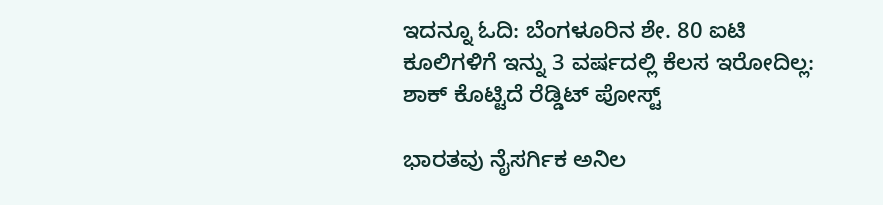ಇದನ್ನೂ ಓದಿ: ಬೆಂಗಳೂರಿನ ಶೇ. 80 ಐಟಿ ಕೂಲಿಗಳಿಗೆ ಇನ್ನು 3 ವರ್ಷದಲ್ಲಿ ಕೆಲಸ ಇರೋದಿಲ್ಲ: ಶಾಕ್ ಕೊಟ್ಟಿದೆ ರೆಡ್ಡಿಟ್ ಪೋಸ್ಟ್

ಭಾರತವು ನೈಸರ್ಗಿಕ ಅನಿಲ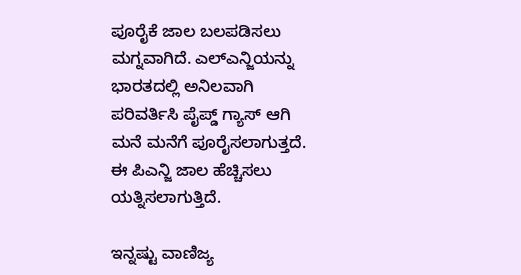ಪೂರೈಕೆ ಜಾಲ ಬಲಪಡಿಸಲು ಮಗ್ನವಾಗಿದೆ. ಎಲ್ಎನ್ಜಿಯನ್ನು ಭಾರತದಲ್ಲಿ ಅನಿಲವಾಗಿ ಪರಿವರ್ತಿಸಿ ಪೈಪ್ಡ್ ಗ್ಯಾಸ್ ಆಗಿ ಮನೆ ಮನೆಗೆ ಪೂರೈಸಲಾಗುತ್ತದೆ. ಈ ಪಿಎನ್ಜಿ ಜಾಲ ಹೆಚ್ಚಿಸಲು ಯತ್ನಿಸಲಾಗುತ್ತಿದೆ.

ಇನ್ನಷ್ಟು ವಾಣಿಜ್ಯ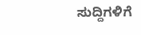ಸುದ್ದಿಗಳಿಗೆ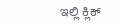ಇಲ್ಲಿ ಕ್ಲಿಕ್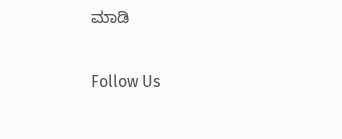ಮಾಡಿ

Follow Us